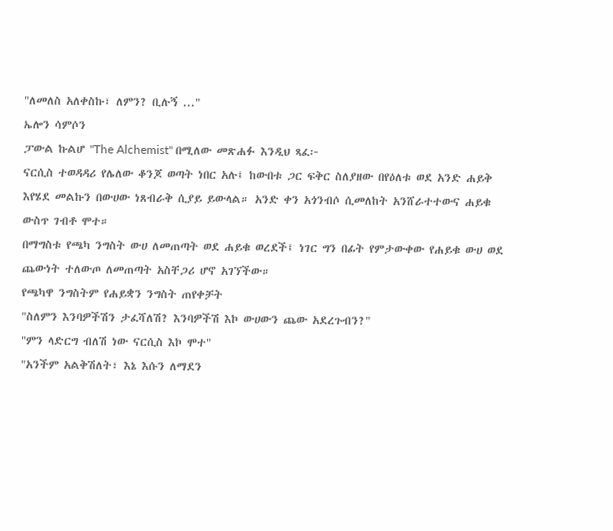"ለመለስ አለቀስኩ፣ ለምን? ቢሉኝ ..."
ኤሎን ሳምሶን
ፓውል ኩልሆ "The Alchemist" በሚለው መጽሐፉ እንዲህ ጻፈ፦
ናርሲስ ተወዳዳሪ የሌለው ቆንጆ ወጣት ነበር አሉ፤ ከውበቱ ጋር ፍቅር ስለያዘው በየዕለቱ ወደ አንድ ሐይቅ እየሄደ መልኩን በውሀው ነጸብራቅ ሲያይ ይውላል። አንድ ቀን አጎንብሶ ሲመለከት አንሸራተተውና ሐይቁ ውስጥ ገብቶ ሞተ።
በማግስቱ የጫካ ንግስት ውሀ ለመጠጣት ወደ ሐይቁ ወረደች፤ ነገር ግን በፊት የምታውቀው የሐይቁ ውሀ ወደ ጨውነት ተለውጦ ለመጠጣት አስቸጋሪ ሆኖ አገኘችው።
የጫካዋ ንግስትም የሐይቋን ንግስት ጠየቀቻት
"ስለምን እንባዎችሽን ታፈሻለሽ? እንባዎችሽ እኮ ውሀውን ጨው አደረጉብን?"
"ምን ላድርግ ብለሽ ነው ናርሲስ እኮ ሞተ"
"አንችም አልቅሽለት፣ እኔ እሱን ለማደን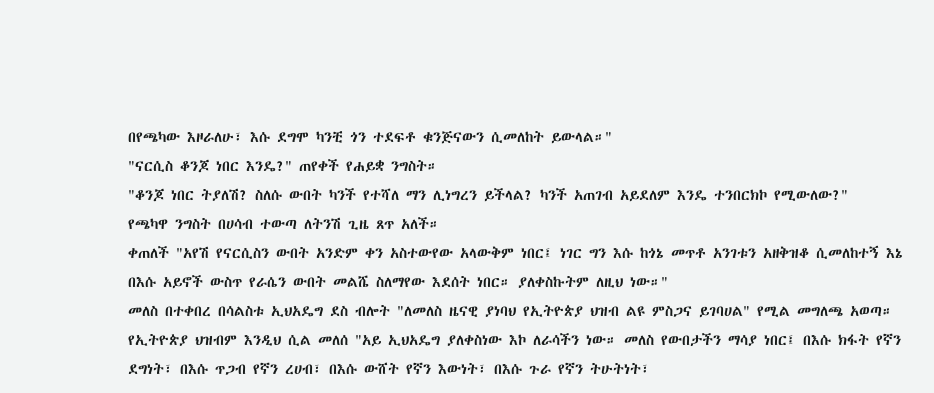በየጫካው እዞራለሁ፣ እሱ ደግሞ ካንቺ ጎን ተደፍቶ ቁንጅናውን ሲመለከት ይውላል።"
"ናርሲስ ቆንጆ ነበር እንዴ?" ጠየቀች የሐይቋ ንግስት።
"ቆንጆ ነበር ትያለሽ? ስለሱ ውበት ካንች የተሻለ ማን ሊነግረን ይችላል? ካንች አጠገብ አይደለም እንዴ ተንበርክኮ የሚውለው?"
የጫካዋ ንግስት በሀሳብ ተውጣ ለትንሽ ጊዜ ጸጥ አለች።
ቀጠለች "አየሽ የናርሲስን ውበት አንድም ቀን አስተውየው አላውቅም ነበር፤ ነገር ግን እሱ ከጎኔ መጥቶ አንገቱን አዘቅዝቆ ሲመለከተኝ እኔ በእሱ አይኖች ውስጥ የራሴን ውበት መልሼ ስለማየው እደሰት ነበር። ያለቀስኩትም ለዚህ ነው።"
መለስ በተቀበረ በሳልስቱ ኢህአዴግ ደስ ብሎት "ለመለስ ዜናዊ ያነባህ የኢትዮጵያ ህዝብ ልዩ ምስጋና ይገባሀል" የሚል መግለጫ አወጣ።
የኢትዮጵያ ህዝብም እንዲህ ሲል መለሰ "አይ ኢህአዴግ ያለቀስነው እኮ ለራሳችን ነው። መለስ የውበታችን ማሳያ ነበር፤ በእሱ ክፋት የኛን ደግነት፣ በእሱ ጥጋብ የኛን ረሀብ፣ በእሱ ውሸት የኛን እውነት፣ በእሱ ጉራ የኛን ትሁትነት፣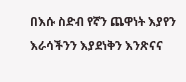በእሱ ስድብ የኛን ጨዋነት እያየን እራሳችንን እያደነቅን እንጽናና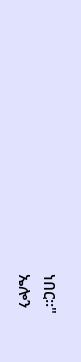ነበር።"
ኤሎን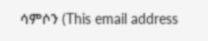ሳምሶን (This email address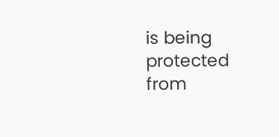is being protected from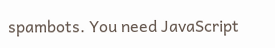spambots. You need JavaScript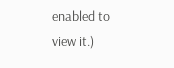enabled to view it.)